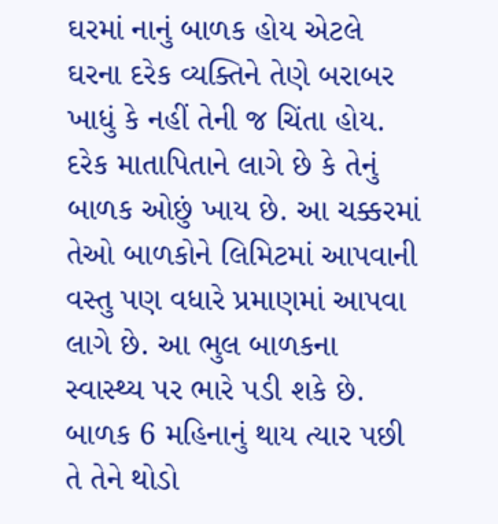ઘરમાં નાનું બાળક હોય એટલે ઘરના દરેક વ્યક્તિને તેણે બરાબર ખાધું કે નહીં તેની જ ચિંતા હોય. દરેક માતાપિતાને લાગે છે કે તેનું બાળક ઓછું ખાય છે. આ ચક્કરમાં તેઓ બાળકોને લિમિટમાં આપવાની વસ્તુ પણ વધારે પ્રમાણમાં આપવા લાગે છે. આ ભુલ બાળકના સ્વાસ્થ્ય પર ભારે પડી શકે છે.
બાળક 6 મહિનાનું થાય ત્યાર પછી તે તેને થોડો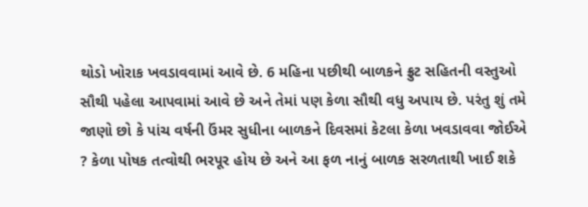થોડો ખોરાક ખવડાવવામાં આવે છે. 6 મહિના પછીથી બાળકને ફ્રુટ સહિતની વસ્તુઓ સૌથી પહેલા આપવામાં આવે છે અને તેમાં પણ કેળા સૌથી વધુ અપાય છે. પરંતુ શું તમે જાણો છો કે પાંચ વર્ષની ઉંમર સુધીના બાળકને દિવસમાં કેટલા કેળા ખવડાવવા જોઈએ ? કેળા પોષક તત્વોથી ભરપૂર હોય છે અને આ ફળ નાનું બાળક સરળતાથી ખાઈ શકે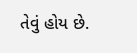તેવું હોય છે.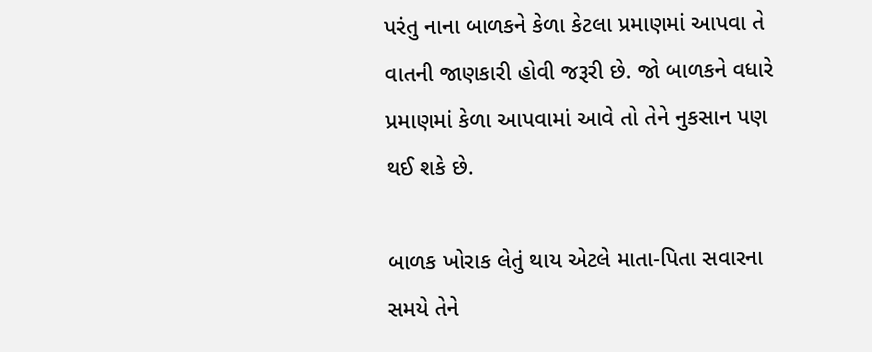પરંતુ નાના બાળકને કેળા કેટલા પ્રમાણમાં આપવા તે વાતની જાણકારી હોવી જરૂરી છે. જો બાળકને વધારે પ્રમાણમાં કેળા આપવામાં આવે તો તેને નુકસાન પણ થઈ શકે છે.

બાળક ખોરાક લેતું થાય એટલે માતા-પિતા સવારના સમયે તેને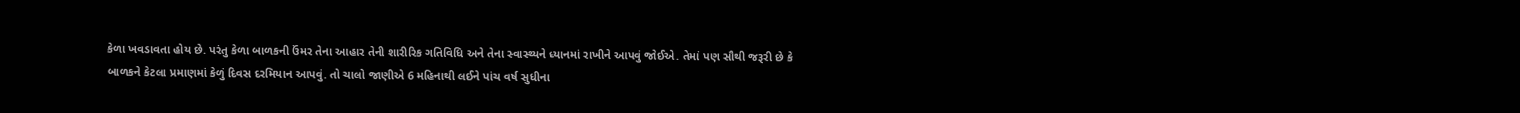કેળા ખવડાવતા હોય છે. પરંતુ કેળા બાળકની ઉંમર તેના આહાર તેની શારીરિક ગતિવિધિ અને તેના સ્વાસ્થ્યને ધ્યાનમાં રાખીને આપવું જોઈએ. તેમાં પણ સૌથી જરૂરી છે કે બાળકને કેટલા પ્રમાણમાં કેળું દિવસ દરમિયાન આપવું. તો ચાલો જાણીએ 6 મહિનાથી લઈને પાંચ વર્ષ સુધીના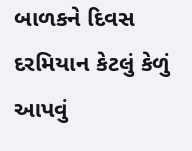બાળકને દિવસ દરમિયાન કેટલું કેળું આપવું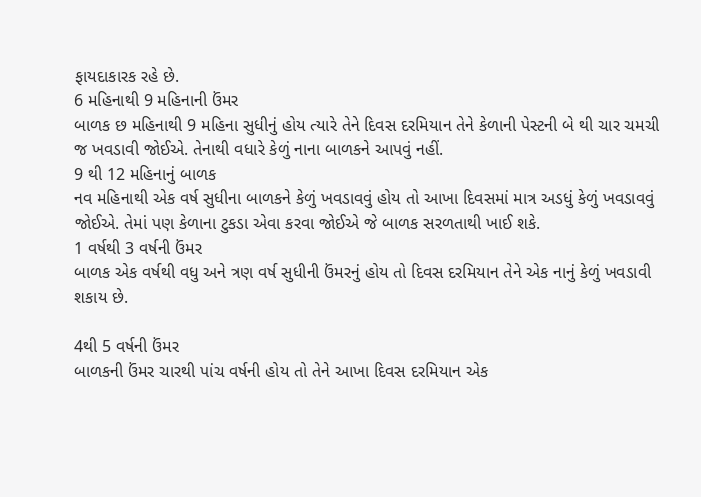ફાયદાકારક રહે છે.
6 મહિનાથી 9 મહિનાની ઉંમર
બાળક છ મહિનાથી 9 મહિના સુધીનું હોય ત્યારે તેને દિવસ દરમિયાન તેને કેળાની પેસ્ટની બે થી ચાર ચમચી જ ખવડાવી જોઈએ. તેનાથી વધારે કેળું નાના બાળકને આપવું નહીં.
9 થી 12 મહિનાનું બાળક
નવ મહિનાથી એક વર્ષ સુધીના બાળકને કેળું ખવડાવવું હોય તો આખા દિવસમાં માત્ર અડધું કેળું ખવડાવવું જોઈએ. તેમાં પણ કેળાના ટુકડા એવા કરવા જોઈએ જે બાળક સરળતાથી ખાઈ શકે.
1 વર્ષથી 3 વર્ષની ઉંમર
બાળક એક વર્ષથી વધુ અને ત્રણ વર્ષ સુધીની ઉંમરનું હોય તો દિવસ દરમિયાન તેને એક નાનું કેળું ખવડાવી શકાય છે.

4થી 5 વર્ષની ઉંમર
બાળકની ઉંમર ચારથી પાંચ વર્ષની હોય તો તેને આખા દિવસ દરમિયાન એક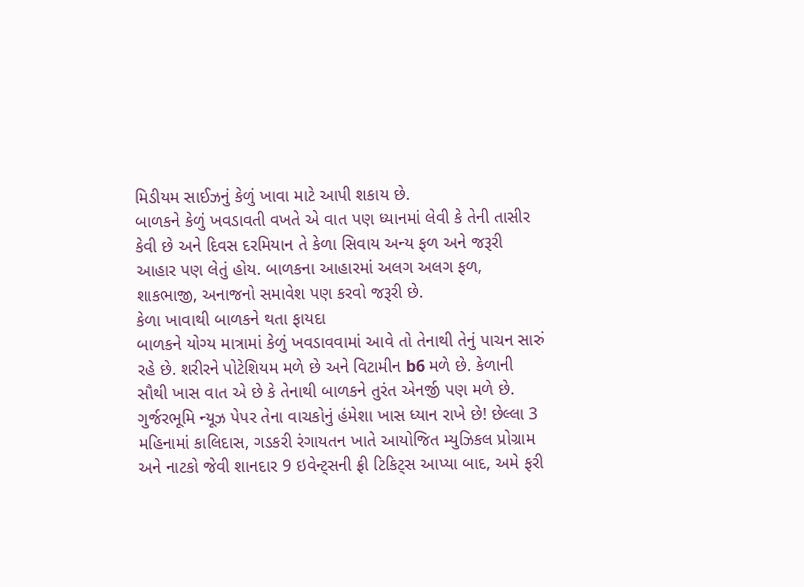મિડીયમ સાઈઝનું કેળું ખાવા માટે આપી શકાય છે.
બાળકને કેળું ખવડાવતી વખતે એ વાત પણ ધ્યાનમાં લેવી કે તેની તાસીર કેવી છે અને દિવસ દરમિયાન તે કેળા સિવાય અન્ય ફળ અને જરૂરી આહાર પણ લેતું હોય. બાળકના આહારમાં અલગ અલગ ફળ, શાકભાજી, અનાજનો સમાવેશ પણ કરવો જરૂરી છે.
કેળા ખાવાથી બાળકને થતા ફાયદા
બાળકને યોગ્ય માત્રામાં કેળું ખવડાવવામાં આવે તો તેનાથી તેનું પાચન સારું રહે છે. શરીરને પોટેશિયમ મળે છે અને વિટામીન b6 મળે છે. કેળાની સૌથી ખાસ વાત એ છે કે તેનાથી બાળકને તુરંત એનર્જી પણ મળે છે.
ગુર્જરભૂમિ ન્યૂઝ પેપર તેના વાચકોનું હંમેશા ખાસ ધ્યાન રાખે છે! છેલ્લા 3 મહિનામાં કાલિદાસ, ગડકરી રંગાયતન ખાતે આયોજિત મ્યુઝિકલ પ્રોગ્રામ અને નાટકો જેવી શાનદાર 9 ઇવેન્ટ્સની ફ્રી ટિકિટ્સ આપ્યા બાદ, અમે ફરી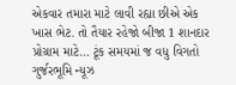એકવાર તમારા માટે લાવી રહ્યા છીએ એક ખાસ ભેટ. તો તૈયાર રહેજો બીજા 1 શાનદાર પ્રોગ્રામ માટે… ટૂંક સમયમાં જ વધુ વિગતો ગુર્જરભૂમિ ન્યૂઝ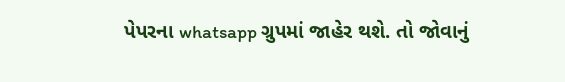પેપરના whatsapp ગ્રુપમાં જાહેર થશે. તો જોવાનું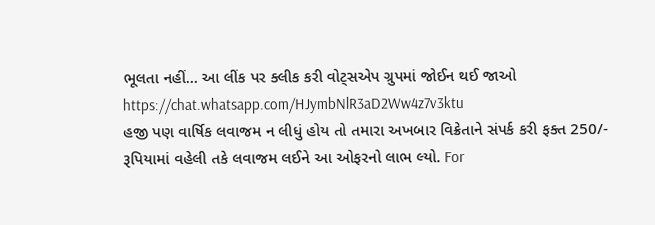ભૂલતા નહીં… આ લીંક પર ક્લીક કરી વોટ્સએપ ગ્રુપમાં જોઈન થઈ જાઓ https://chat.whatsapp.com/HJymbNlR3aD2Ww4z7v3ktu
હજી પણ વાર્ષિક લવાજમ ન લીધું હોય તો તમારા અખબાર વિક્રેતાને સંપર્ક કરી ફક્ત 250/- રૂપિયામાં વહેલી તકે લવાજમ લઈને આ ઓફરનો લાભ લ્યો. For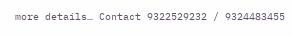more details… Contact 9322529232 / 9324483455